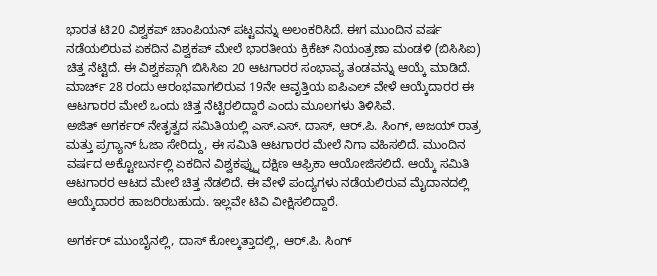ಭಾರತ ಟಿ20 ವಿಶ್ವಕಪ್ ಚಾಂಪಿಯನ್ ಪಟ್ಟವನ್ನು ಅಲಂಕರಿಸಿದೆ. ಈಗ ಮುಂದಿನ ವರ್ಷ ನಡೆಯಲಿರುವ ಏಕದಿನ ವಿಶ್ವಕಪ್ ಮೇಲೆ ಭಾರತೀಯ ಕ್ರಿಕೆಟ್ ನಿಯಂತ್ರಣಾ ಮಂಡಳಿ (ಬಿಸಿಸಿಐ) ಚಿತ್ತ ನೆಟ್ಟಿದೆ. ಈ ವಿಶ್ವಕಪ್ಗಾಗಿ ಬಿಸಿಸಿಐ 20 ಆಟಗಾರರ ಸಂಭಾವ್ಯ ತಂಡವನ್ನು ಆಯ್ಕೆ ಮಾಡಿದೆ. ಮಾರ್ಚ್ 28 ರಂದು ಆರಂಭವಾಗಲಿರುವ 19ನೇ ಆವೃತ್ತಿಯ ಐಪಿಎಲ್ ವೇಳೆ ಆಯ್ಕೆದಾರರ ಈ ಆಟಗಾರರ ಮೇಲೆ ಒಂದು ಚಿತ್ತ ನೆಟ್ಟಿರಲಿದ್ದಾರೆ ಎಂದು ಮೂಲಗಳು ತಿಳಿಸಿವೆ.
ಅಜಿತ್ ಅಗರ್ಕರ್ ನೇತೃತ್ವದ ಸಮಿತಿಯಲ್ಲಿ ಎಸ್.ಎಸ್. ದಾಸ್, ಆರ್.ಪಿ. ಸಿಂಗ್, ಅಜಯ್ ರಾತ್ರ ಮತ್ತು ಪ್ರಗ್ಯಾನ್ ಓಜಾ ಸೇರಿದ್ದು, ಈ ಸಮಿತಿ ಆಟಗಾರರ ಮೇಲೆ ನಿಗಾ ವಹಿಸಲಿದೆ. ಮುಂದಿನ ವರ್ಷದ ಅಕ್ಟೋಬರ್ನಲ್ಲಿ ಏಕದಿನ ವಿಶ್ವಕಪ್ನ್ನು ದಕ್ಷಿಣ ಆಫ್ರಿಕಾ ಆಯೋಜಿಸಲಿದೆ. ಆಯ್ಕೆ ಸಮಿತಿ ಆಟಗಾರರ ಆಟದ ಮೇಲೆ ಚಿತ್ತ ನೆಡಲಿದೆ. ಈ ವೇಳೆ ಪಂದ್ಯಗಳು ನಡೆಯಲಿರುವ ಮೈದಾನದಲ್ಲಿ ಆಯ್ಕೆದಾರರ ಹಾಜರಿರಬಹುದು. ಇಲ್ಲವೇ ಟಿವಿ ವೀಕ್ಷಿಸಲಿದ್ದಾರೆ.

ಅಗರ್ಕರ್ ಮುಂಬೈನಲ್ಲಿ, ದಾಸ್ ಕೋಲ್ಕತ್ತಾದಲ್ಲಿ, ಆರ್.ಪಿ. ಸಿಂಗ್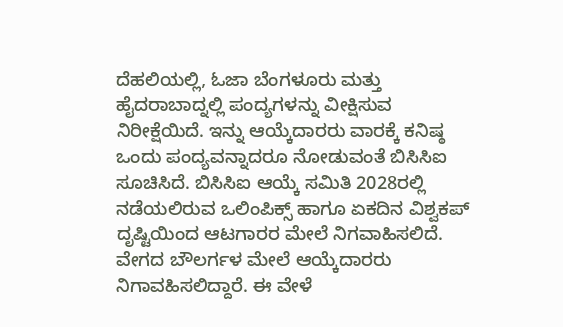ದೆಹಲಿಯಲ್ಲಿ, ಓಜಾ ಬೆಂಗಳೂರು ಮತ್ತು ಹೈದರಾಬಾದ್ನಲ್ಲಿ ಪಂದ್ಯಗಳನ್ನು ವೀಕ್ಷಿಸುವ ನಿರೀಕ್ಷೆಯಿದೆ. ಇನ್ನು ಆಯ್ಕೆದಾರರು ವಾರಕ್ಕೆ ಕನಿಷ್ಠ ಒಂದು ಪಂದ್ಯವನ್ನಾದರೂ ನೋಡುವಂತೆ ಬಿಸಿಸಿಐ ಸೂಚಿಸಿದೆ. ಬಿಸಿಸಿಐ ಆಯ್ಕೆ ಸಮಿತಿ 2028ರಲ್ಲಿ ನಡೆಯಲಿರುವ ಒಲಿಂಪಿಕ್ಸ್ ಹಾಗೂ ಏಕದಿನ ವಿಶ್ವಕಪ್ ದೃಷ್ಟಿಯಿಂದ ಆಟಗಾರರ ಮೇಲೆ ನಿಗವಾಹಿಸಲಿದೆ.
ವೇಗದ ಬೌಲರ್ಗಳ ಮೇಲೆ ಆಯ್ಕೆದಾರರು ನಿಗಾವಹಿಸಲಿದ್ದಾರೆ. ಈ ವೇಳೆ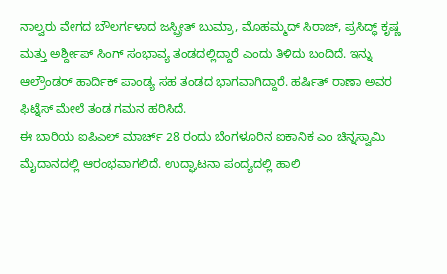ನಾಲ್ವರು ವೇಗದ ಬೌಲರ್ಗಳಾದ ಜಸ್ಪ್ರೀತ್ ಬುಮ್ರಾ, ಮೊಹಮ್ಮದ್ ಸಿರಾಜ್, ಪ್ರಸಿದ್ಧ್ ಕೃಷ್ಣ ಮತ್ತು ಅರ್ಶ್ದೀಪ್ ಸಿಂಗ್ ಸಂಭಾವ್ಯ ತಂಡದಲ್ಲಿದ್ದಾರೆ ಎಂದು ತಿಳಿದು ಬಂದಿದೆ. ಇನ್ನು ಆಲ್ರೌಂಡರ್ ಹಾರ್ದಿಕ್ ಪಾಂಡ್ಯ ಸಹ ತಂಡದ ಭಾಗವಾಗಿದ್ದಾರೆ. ಹರ್ಷಿತ್ ರಾಣಾ ಅವರ ಫಿಟ್ನೆಸ್ ಮೇಲೆ ತಂಡ ಗಮನ ಹರಿಸಿದೆ.
ಈ ಬಾರಿಯ ಐಪಿಎಲ್ ಮಾರ್ಚ್ 28 ರಂದು ಬೆಂಗಳೂರಿನ ಐಕಾನಿಕ ಎಂ ಚಿನ್ನಸ್ವಾಮಿ ಮೈದಾನದಲ್ಲಿ ಆರಂಭವಾಗಲಿದೆ. ಉದ್ಘಾಟನಾ ಪಂದ್ಯದಲ್ಲಿ ಹಾಲಿ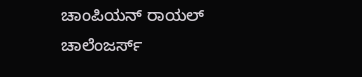ಚಾಂಪಿಯನ್ ರಾಯಲ್ ಚಾಲೆಂಜರ್ಸ್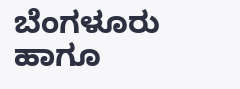ಬೆಂಗಳೂರು ಹಾಗೂ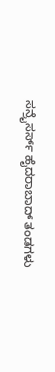ಸನ್ರೈಸರ್ಸ್ ಹೈದರಾಬಾದ್ ತಂಡಗಳು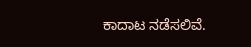ಕಾದಾಟ ನಡೆಸಲಿವೆ.